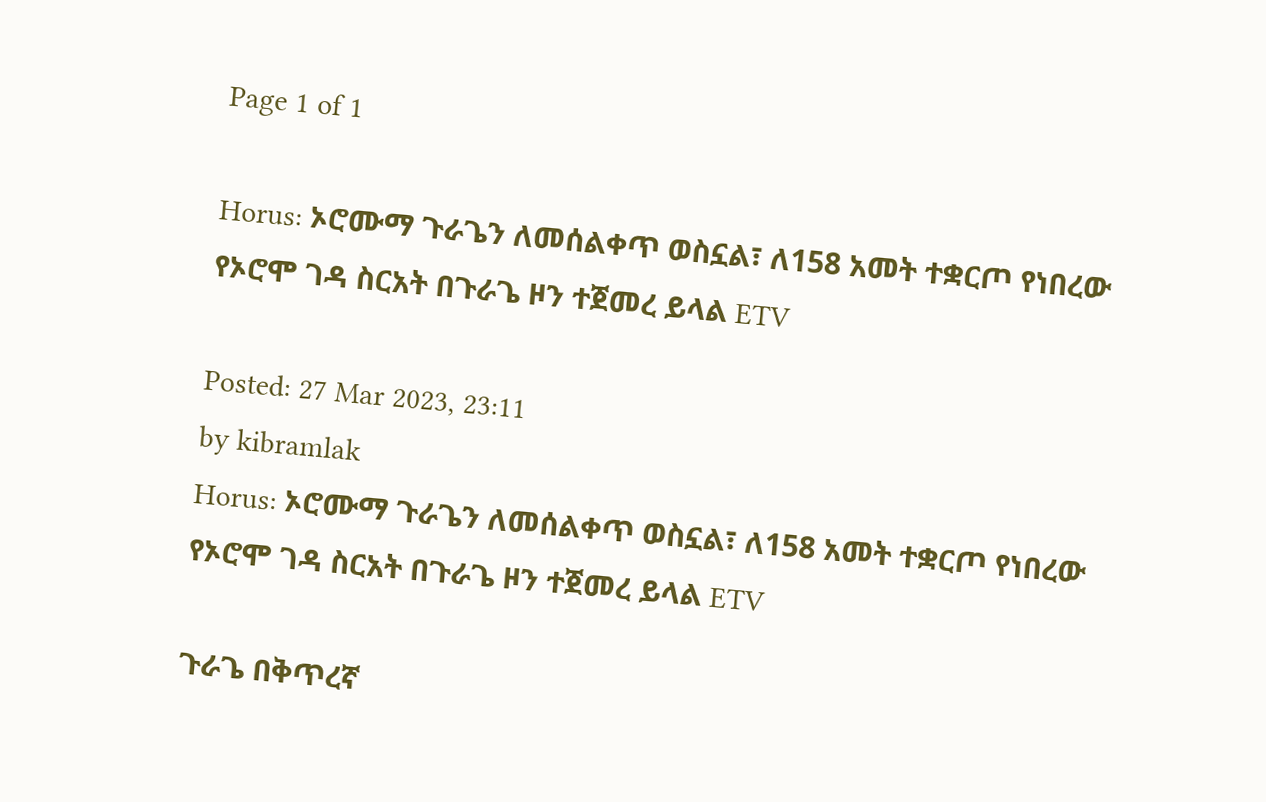Page 1 of 1

Horus: ኦሮሙማ ጉራጌን ለመሰልቀጥ ወስኗል፣ ለ158 አመት ተቋርጦ የነበረው የኦሮሞ ገዳ ስርአት በጉራጌ ዞን ተጀመረ ይላል ETV

Posted: 27 Mar 2023, 23:11
by kibramlak
Horus: ኦሮሙማ ጉራጌን ለመሰልቀጥ ወስኗል፣ ለ158 አመት ተቋርጦ የነበረው የኦሮሞ ገዳ ስርአት በጉራጌ ዞን ተጀመረ ይላል ETV

ጉራጌ በቅጥረኛ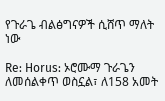የጉራጌ ብልፅግናዎች ሲሸጥ ማለት ነው

Re: Horus: ኦሮሙማ ጉራጌን ለመሰልቀጥ ወስኗል፣ ለ158 አመት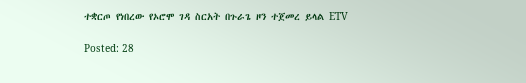ተቋርጦ የነበረው የኦሮሞ ገዳ ስርአት በጉራጌ ዞን ተጀመረ ይላል ETV

Posted: 28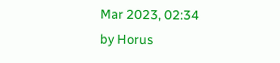Mar 2023, 02:34
by Horus